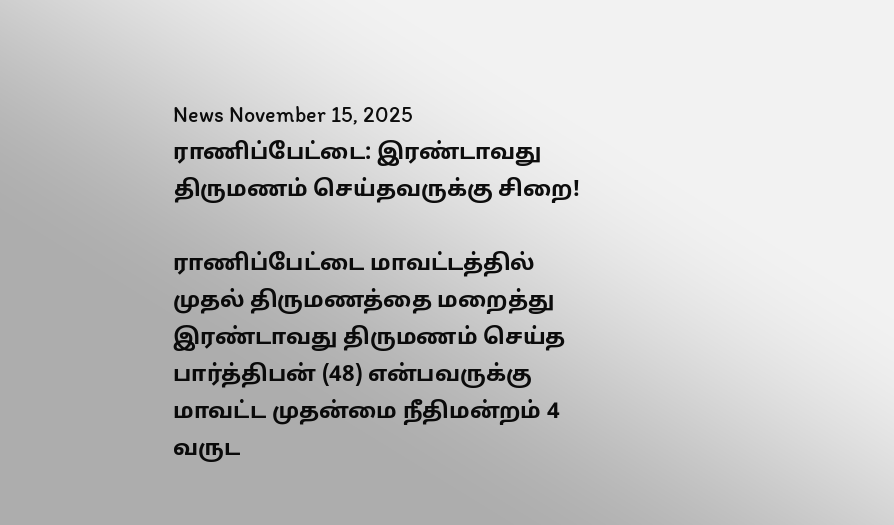News November 15, 2025
ராணிப்பேட்டை: இரண்டாவது திருமணம் செய்தவருக்கு சிறை!

ராணிப்பேட்டை மாவட்டத்தில் முதல் திருமணத்தை மறைத்து இரண்டாவது திருமணம் செய்த பார்த்திபன் (48) என்பவருக்கு மாவட்ட முதன்மை நீதிமன்றம் 4 வருட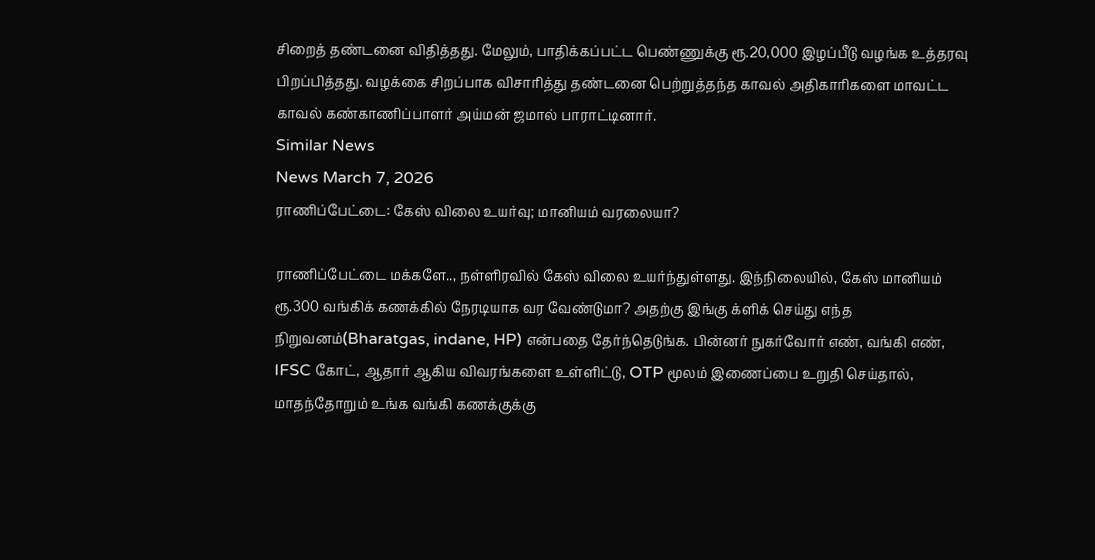சிறைத் தண்டனை விதித்தது. மேலும், பாதிக்கப்பட்ட பெண்ணுக்கு ரூ.20,000 இழப்பீடு வழங்க உத்தரவு பிறப்பித்தது. வழக்கை சிறப்பாக விசாரித்து தண்டனை பெற்றுத்தந்த காவல் அதிகாரிகளை மாவட்ட காவல் கண்காணிப்பாளர் அய்மன் ஜமால் பாராட்டினார்.
Similar News
News March 7, 2026
ராணிப்பேட்டை: கேஸ் விலை உயர்வு; மானியம் வரலையா?

ராணிப்பேட்டை மக்களே.., நள்ளிரவில் கேஸ் விலை உயர்ந்துள்ளது. இந்நிலையில், கேஸ் மானியம் ரூ.300 வங்கிக் கணக்கில் நேரடியாக வர வேண்டுமா? அதற்கு இங்கு க்ளிக் செய்து எந்த நிறுவனம்(Bharatgas, indane, HP) என்பதை தேர்ந்தெடுங்க. பின்னர் நுகர்வோர் எண், வங்கி எண், IFSC கோட், ஆதார் ஆகிய விவரங்களை உள்ளிட்டு, OTP மூலம் இணைப்பை உறுதி செய்தால், மாதந்தோறும் உங்க வங்கி கணக்குக்கு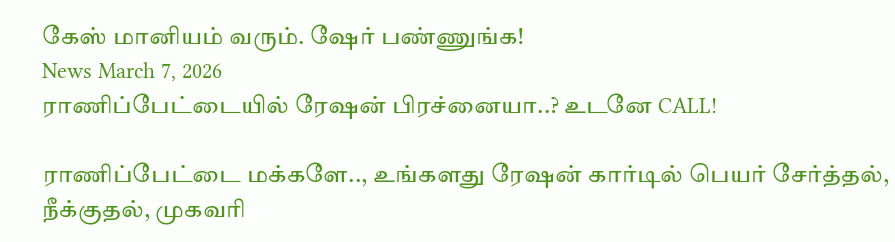கேஸ் மானியம் வரும். ஷேர் பண்ணுங்க!
News March 7, 2026
ராணிப்பேட்டையில் ரேஷன் பிரச்னையா..? உடனே CALL!

ராணிப்பேட்டை மக்களே.., உங்களது ரேஷன் கார்டில் பெயர் சேர்த்தல், நீக்குதல், முகவரி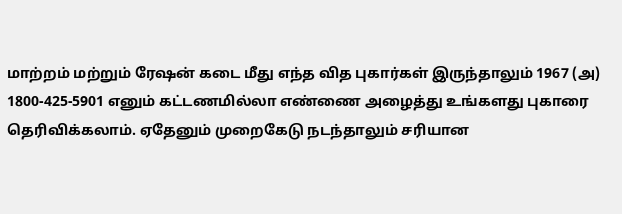மாற்றம் மற்றும் ரேஷன் கடை மீது எந்த வித புகார்கள் இருந்தாலும் 1967 (அ) 1800-425-5901 எனும் கட்டணமில்லா எண்ணை அழைத்து உங்களது புகாரை தெரிவிக்கலாம். ஏதேனும் முறைகேடு நடந்தாலும் சரியான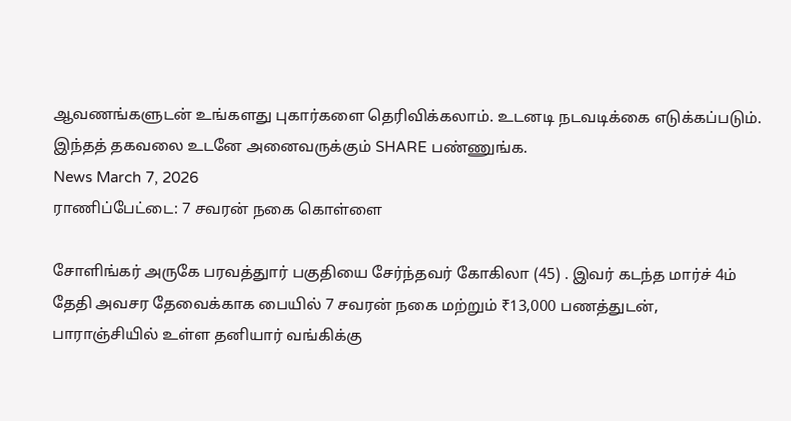ஆவணங்களுடன் உங்களது புகார்களை தெரிவிக்கலாம். உடனடி நடவடிக்கை எடுக்கப்படும். இந்தத் தகவலை உடனே அனைவருக்கும் SHARE பண்ணுங்க.
News March 7, 2026
ராணிப்பேட்டை: 7 சவரன் நகை கொள்ளை

சோளிங்கர் அருகே பரவத்துார் பகுதியை சேர்ந்தவர் கோகிலா (45) . இவர் கடந்த மார்ச் 4ம் தேதி அவசர தேவைக்காக பையில் 7 சவரன் நகை மற்றும் ₹13,000 பணத்துடன், பாராஞ்சியில் உள்ள தனியார் வங்கிக்கு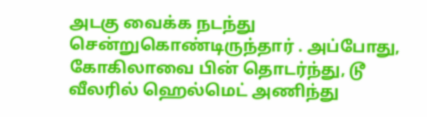அடகு வைக்க நடந்து சென்றுகொண்டிருந்தார் . அப்போது, கோகிலாவை பின் தொடர்ந்து, டூ வீலரில் ஹெல்மெட் அணிந்து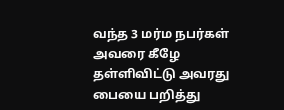வந்த 3 மர்ம நபர்கள் அவரை கீழே தள்ளிவிட்டு அவரது பையை பறித்து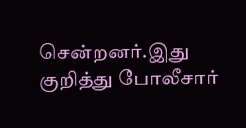சென்றனர்.இது குறித்து போலீசார்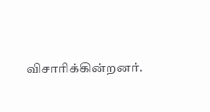விசாரிக்கின்றனர்.